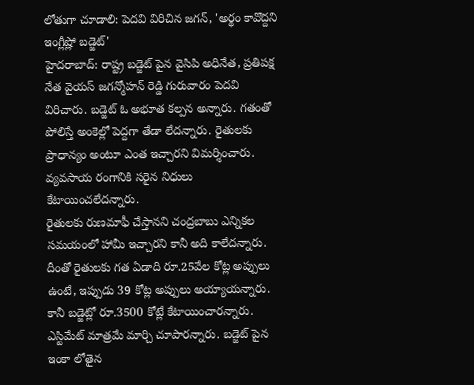లోతుగా చూడాలి: పెదవి విరిచిన జగన్, 'అర్థం కావొద్దని ఇంగ్లీష్లో బడ్జెట్'
హైదరాబాద్: రాష్ట్ర బడ్జెట్ పైన వైసిపి అధినేత, ప్రతిపక్ష నేత వైయస్ జగన్మోహన్ రెడ్డి గురువారం పెదవి విరిచారు. బడ్జెట్ ఓ అభూత కల్పన అన్నారు. గతంతో పోలిస్తే అంకెల్లో పెద్దగా తేడా లేదన్నారు. రైతులకు ప్రాధాన్యం అంటూ ఎంత ఇచ్చారని విమర్శించారు. వ్యవసాయ రంగానికి సరైన నిధులు కేటాయించలేదన్నారు.
రైతులకు రుణమాఫీ చేస్తానని చంద్రబాబు ఎన్నికల సమయంలో హామీ ఇచ్చారని కానీ అది కాలేదన్నారు. దీంతో రైతులకు గత ఏడాది రూ.25వేల కోట్ల అప్పులు ఉంటే, ఇప్పుడు 39 కోట్ల అప్పులు అయ్యాయన్నారు. కానీ బడ్జెట్లో రూ.3500 కోట్లే కేటాయించారన్నారు.
ఎస్టిమేట్ మాత్రమే మార్చి చూపారన్నారు. బడ్జెట్ పైన ఇంకా లోతైన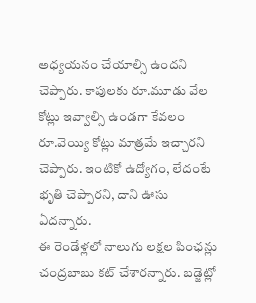అధ్యయనం చేయాల్సి ఉందని చెప్పారు. కాపులకు రూ.మూడు వేల కోట్లు ఇవ్వాల్సి ఉండగా కేవలం రూ.వెయ్యి కోట్లు మాత్రమే ఇచ్చారని చెప్పారు. ఇంటికో ఉద్యోగం, లేదంటే భృతి చెప్పారని, దాని ఊసు ఏదన్నారు.
ఈ రెండేళ్లలో నాలుగు లక్షల పింఛన్లు చంద్రబాబు కట్ చేశారన్నారు. బడ్జెట్లో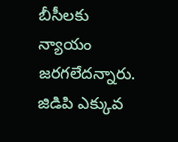బీసీలకు న్యాయం జరగలేదన్నారు. జిడిపి ఎక్కువ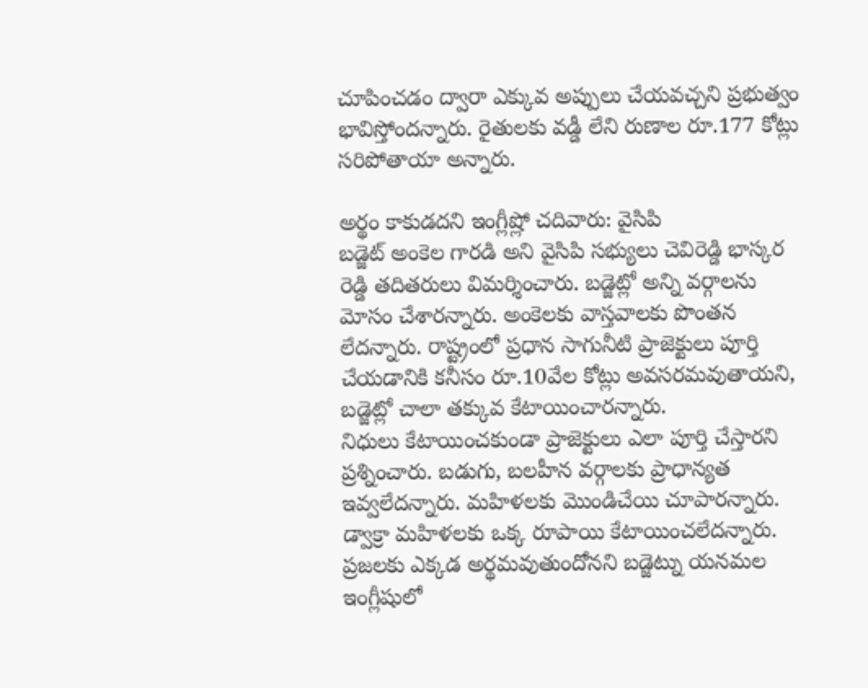చూపించడం ద్వారా ఎక్కువ అప్పులు చేయవచ్చని ప్రభుత్వం భావిస్తోందన్నారు. రైతులకు వడ్డీ లేని రుణాల రూ.177 కోట్లు సరిపోతాయా అన్నారు.

అర్థం కాకుడదని ఇంగ్లీష్లో చదివారు: వైసిపి
బడ్జెట్ అంకెల గారడి అని వైసిపి సభ్యులు చెవిరెడ్డి భాస్కర రెడ్డి తదితరులు విమర్శించారు. బడ్జెట్లో అన్ని వర్గాలను మోసం చేశారన్నారు. అంకెలకు వాస్తవాలకు పొంతన లేదన్నారు. రాష్ట్రంలో ప్రధాన సాగునీటి ప్రాజెక్టులు పూర్తి చేయడానికి కనీసం రూ.10వేల కోట్లు అవసరమవుతాయని, బడ్జెట్లో చాలా తక్కువ కేటాయించారన్నారు.
నిధులు కేటాయించకుండా ప్రాజెక్టులు ఎలా పూర్తి చేస్తారని ప్రశ్నించారు. బడుగు, బలహీన వర్గాలకు ప్రాధాన్యత ఇవ్వలేదన్నారు. మహిళలకు మొండిచేయి చూపారన్నారు. డ్వాక్రా మహిళలకు ఒక్క రూపాయి కేటాయించలేదన్నారు. ప్రజలకు ఎక్కడ అర్థమవుతుందోనని బడ్జెట్ను యనమల ఇంగ్లీషులో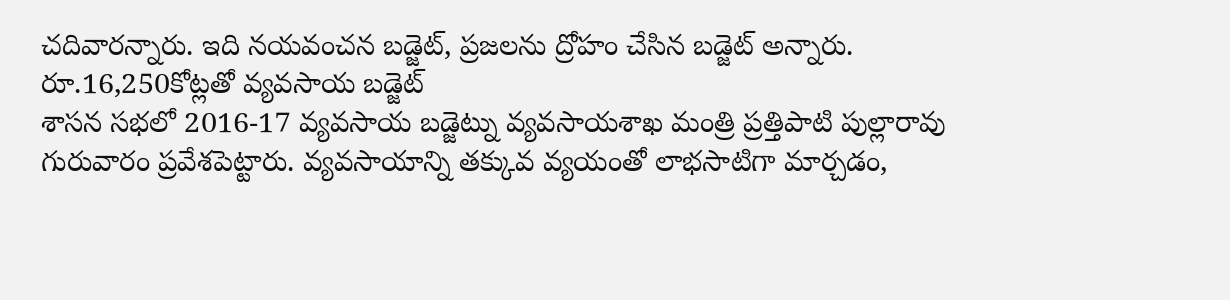చదివారన్నారు. ఇది నయవంచన బడ్జెట్, ప్రజలను ద్రోహం చేసిన బడ్జెట్ అన్నారు.
రూ.16,250కోట్లతో వ్యవసాయ బడ్జెట్
శాసన సభలో 2016-17 వ్యవసాయ బడ్జెట్ను వ్యవసాయశాఖ మంత్రి ప్రత్తిపాటి పుల్లారావు గురువారం ప్రవేశపెట్టారు. వ్యవసాయాన్ని తక్కువ వ్యయంతో లాభసాటిగా మార్చడం,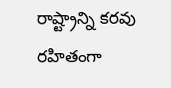రాష్ట్రాన్ని కరవు రహితంగా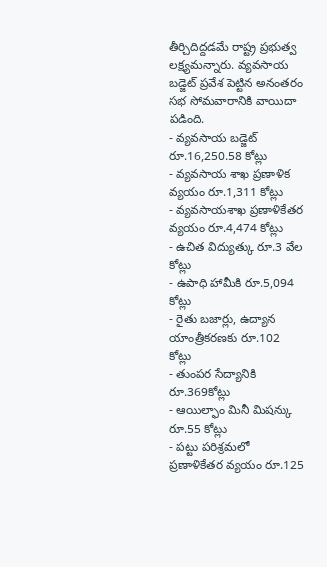తీర్చిదిద్దడమే రాష్ట్ర ప్రభుత్వ లక్ష్యమన్నారు. వ్యవసాయ బడ్జెట్ ప్రవేశ పెట్టిన అనంతరం సభ సోమవారానికి వాయిదా పడింది.
- వ్యవసాయ బడ్జెట్ రూ.16,250.58 కోట్లు
- వ్యవసాయ శాఖ ప్రణాళిక వ్యయం రూ.1,311 కోట్లు
- వ్యవసాయశాఖ ప్రణాళికేతర వ్యయం రూ.4,474 కోట్లు
- ఉచిత విద్యుత్కు రూ.3 వేల కోట్లు
- ఉపాధి హామీకి రూ.5,094 కోట్లు
- రైతు బజార్లు, ఉద్యాన యాంత్రీకరణకు రూ.102 కోట్లు
- తుంపర సేద్యానికి రూ.369కోట్లు
- ఆయిల్ఫాం మినీ మిషన్కు రూ.55 కోట్లు
- పట్టు పరిశ్రమలో ప్రణాళికేతర వ్యయం రూ.125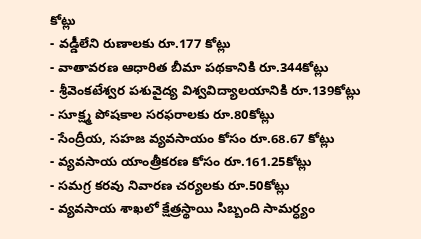కోట్లు
- వడ్డీలేని రుణాలకు రూ.177 కోట్లు
- వాతావరణ ఆధారిత బీమా పథకానికి రూ.344కోట్లు
- శ్రీవెంకటేశ్వర పశువైద్య విశ్వవిద్యాలయానికి రూ.139కోట్లు
- సూక్ష్మ పోషకాల సరఫరాలకు రూ.80కోట్లు
- సేంద్రీయ, సహజ వ్యవసాయం కోసం రూ.68.67 కోట్లు
- వ్యవసాయ యాంత్రీకరణ కోసం రూ.161.25కోట్లు
- సమగ్ర కరవు నివారణ చర్యలకు రూ.50కోట్లు
- వ్యవసాయ శాఖలో క్షేత్రస్థాయి సిబ్బంది సామర్ధ్యం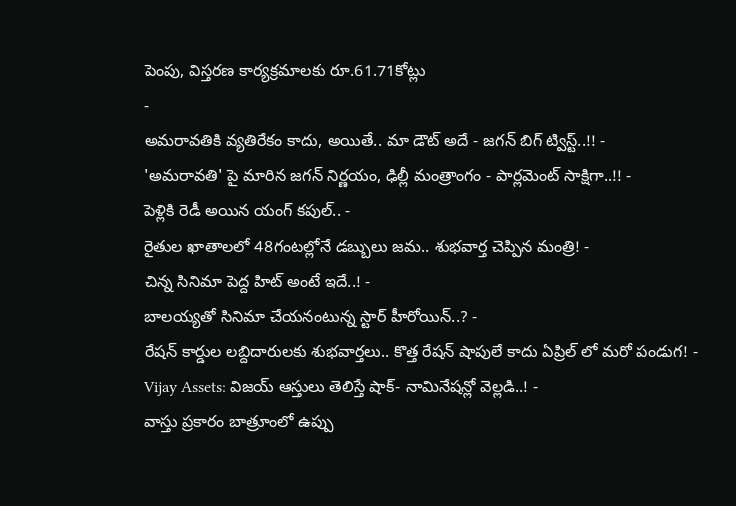పెంపు, విస్తరణ కార్యక్రమాలకు రూ.61.71కోట్లు
-
అమరావతికి వ్యతిరేకం కాదు, అయితే.. మా డౌట్ అదే - జగన్ బిగ్ ట్విస్ట్..!! -
'అమరావతి' పై మారిన జగన్ నిర్ణయం, ఢిల్లీ మంత్రాంగం - పార్లమెంట్ సాక్షిగా..!! -
పెళ్లికి రెడీ అయిన యంగ్ కపుల్.. -
రైతుల ఖాతాలలో 48గంటల్లోనే డబ్బులు జమ.. శుభవార్త చెప్పిన మంత్రి! -
చిన్న సినిమా పెద్ద హిట్ అంటే ఇదే..! -
బాలయ్యతో సినిమా చేయనంటున్న స్టార్ హీరోయిన్..? -
రేషన్ కార్డుల లబ్దిదారులకు శుభవార్తలు.. కొత్త రేషన్ షాపులే కాదు ఏప్రిల్ లో మరో పండుగ! -
Vijay Assets: విజయ్ ఆస్తులు తెలిస్తే షాక్- నామినేషన్లో వెల్లడి..! -
వాస్తు ప్రకారం బాత్రూంలో ఉప్పు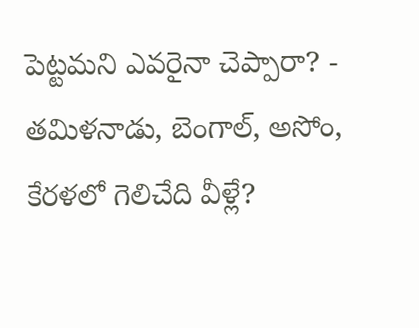పెట్టమని ఎవరైనా చెప్పారా? -
తమిళనాడు, బెంగాల్, అసోం, కేరళలో గెలిచేది వీళ్లే?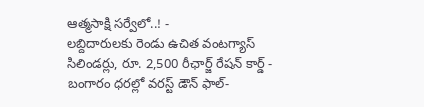ఆత్మసాక్షి సర్వేలో..! -
లబ్దిదారులకు రెండు ఉచిత వంటగ్యాస్ సిలిండర్లు, రూ. 2,500 రీఛార్జ్ రేషన్ కార్డ్ -
బంగారం ధరల్లో వరస్ట్ డౌన్ ఫాల్-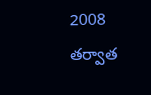2008 తర్వాత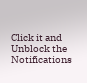Click it and Unblock the Notifications